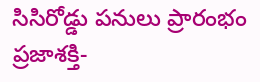సిసిరోడ్డు పనులు ప్రారంభం
ప్రజాశక్తి-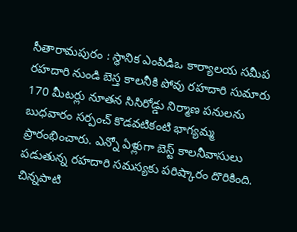సీతారామపురం : స్థానిక ఎంపిడిఒ కార్యాలయ సమీప రహదారి నుండి బెస్త కాలనీకి పోవు రహదారి సుమారు 170 మీటర్లు నూతన సిసిరోడ్డు నిర్మాణ పనులను బుధవారం సర్పంచ్ కొడవటికంటి భాగ్యమ్మ ప్రారంభించారు. ఎన్నో ఏళ్లుగా బెస్ట్ కాలనీవాసులు పడుతున్న రహదారి సమస్యకు పరిష్కారం దొరికింది. చిన్నపాటి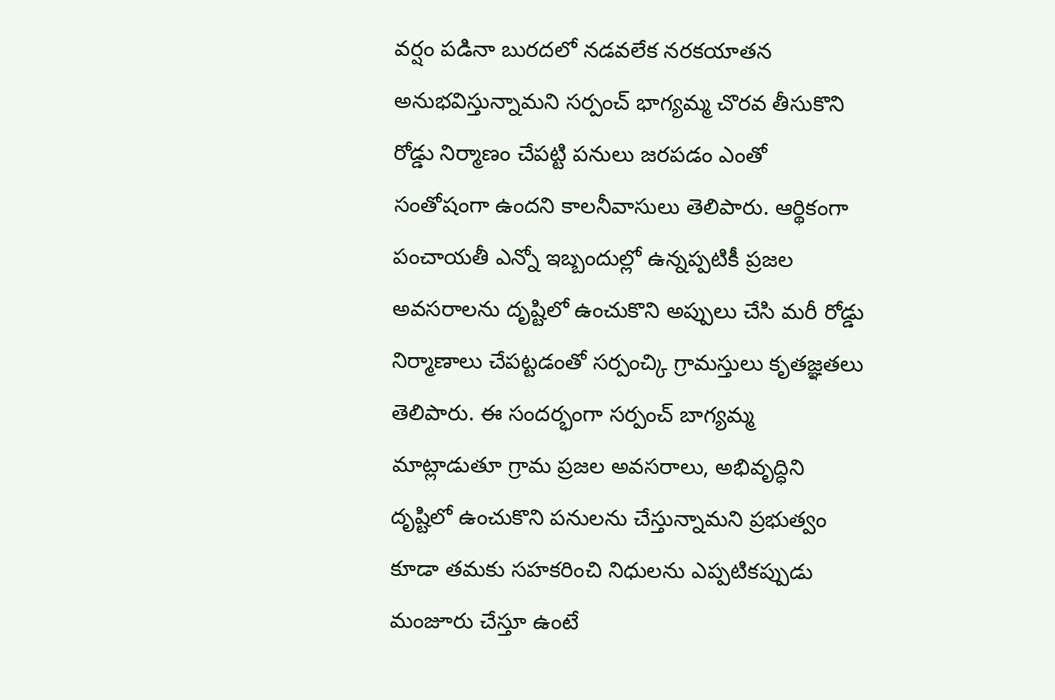వర్షం పడినా బురదలో నడవలేక నరకయాతన అనుభవిస్తున్నామని సర్పంచ్ భాగ్యమ్మ చొరవ తీసుకొని రోడ్డు నిర్మాణం చేపట్టి పనులు జరపడం ఎంతో సంతోషంగా ఉందని కాలనీవాసులు తెలిపారు. ఆర్థికంగా పంచాయతీ ఎన్నో ఇబ్బందుల్లో ఉన్నప్పటికీ ప్రజల అవసరాలను దృష్టిలో ఉంచుకొని అప్పులు చేసి మరీ రోడ్డు నిర్మాణాలు చేపట్టడంతో సర్పంచ్కి గ్రామస్తులు కృతజ్ఞతలు తెలిపారు. ఈ సందర్భంగా సర్పంచ్ బాగ్యమ్మ మాట్లాడుతూ గ్రామ ప్రజల అవసరాలు, అభివృద్ధిని దృష్టిలో ఉంచుకొని పనులను చేస్తున్నామని ప్రభుత్వం కూడా తమకు సహకరించి నిధులను ఎప్పటికప్పుడు మంజూరు చేస్తూ ఉంటే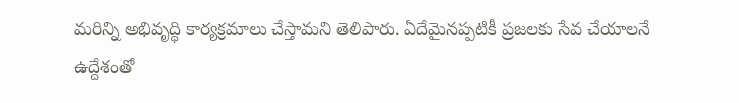మరిన్ని అభివృద్ధి కార్యక్రమాలు చేస్తామని తెలిపారు. ఏదేమైనప్పటికీ ప్రజలకు సేవ చేయాలనే ఉద్దేశంతో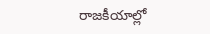రాజకీయాల్లో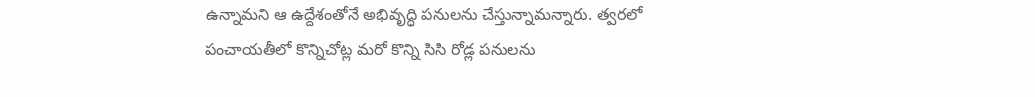ఉన్నామని ఆ ఉద్దేశంతోనే అభివృద్ధి పనులను చేస్తున్నామన్నారు. త్వరలో పంచాయతీలో కొన్నిచోట్ల మరో కొన్ని సిసి రోడ్ల పనులను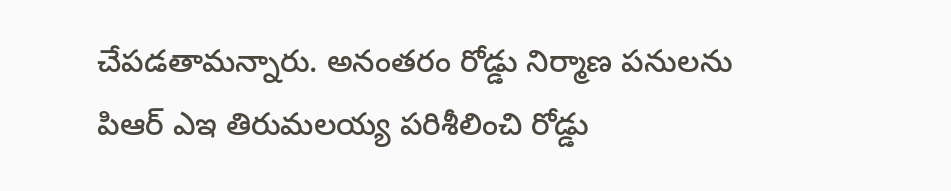చేపడతామన్నారు. అనంతరం రోడ్డు నిర్మాణ పనులను పిఆర్ ఎఇ తిరుమలయ్య పరిశీలించి రోడ్డు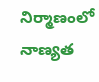నిర్మాణంలో నాణ్యత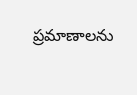ప్రమాణాలను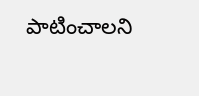పాటించాలని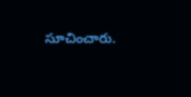సూచించారు.